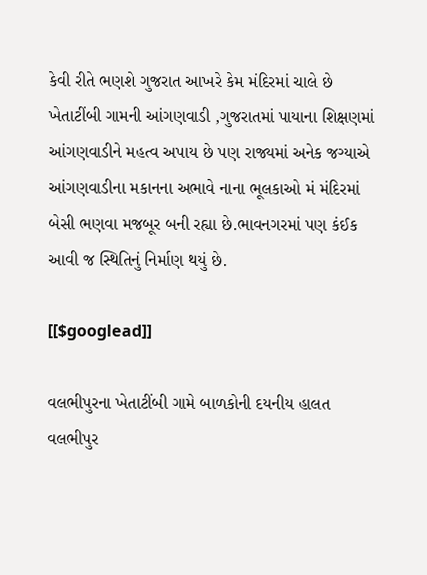કેવી રીતે ભણશે ગુજરાત આખરે કેમ મંદિરમાં ચાલે છે ખેતાટીંબી ગામની આંગણવાડી ,ગુજરાતમાં પાયાના શિક્ષણમાં આંગણવાડીને મહત્વ અપાય છે પણ રાજ્યમાં અનેક જગ્યાએ આંગણવાડીના મકાનના અભાવે નાના ભૂલકાઓ મં મંદિરમાં બેસી ભણવા મજબૂર બની રહ્યા છે.ભાવનગરમાં પણ કંઈક આવી જ સ્થિતિનું નિર્માણ થયું છે.

[[$googlead]]

વલભીપુરના ખેતાટીંબી ગામે બાળકોની દયનીય હાલત
વલભીપુર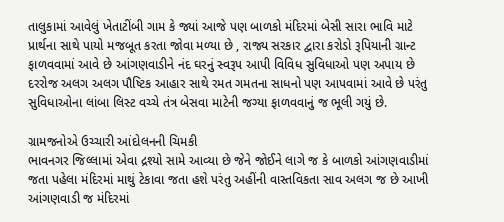તાલુકામાં આવેલું ખેતાટીંબી ગામ કે જ્યાં આજે પણ બાળકો મંદિરમાં બેસી સારા ભાવિ માટે પ્રાર્થના સાથે પાયો મજબૂત કરતા જોવા મળ્યા છે , રાજ્ય સરકાર દ્વારા કરોડો રૂપિયાની ગ્રાન્ટ ફાળવવામાં આવે છે આંગણવાડીને નંદ ઘરનું સ્વરૂપ આપી વિવિધ સુવિધાઓ પણ અપાય છે દરરોજ અલગ અલગ પૌષ્ટિક આહાર સાથે રમત ગમતના સાધનો પણ આપવામાં આવે છે પરંતુ સુવિધાઓના લાંબા લિસ્ટ વચ્ચે તંત્ર બેસવા માટેની જગ્યા ફાળવવાનું જ ભૂલી ગયું છે.

ગ્રામજનોએ ઉચ્ચારી આંદોલનની ચિમકી
ભાવનગર જિલ્લામાં એવા દ્રશ્યો સામે આવ્યા છે જેને જોઈને લાગે જ કે બાળકો આંગણવાડીમાં જતા પહેલા મંદિરમાં માથું ટેકાવા જતા હશે પરંતુ અહીંની વાસ્તવિકતા સાવ અલગ જ છે આખી આંગણવાડી જ મંદિરમાં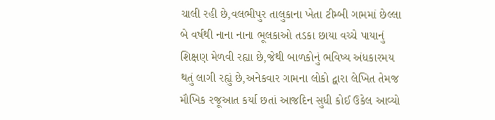ચાલી રહી છે,વલભીપુર તાલુકાના ખેતા ટીમ્બી ગામમાં છેલ્લા બે વર્ષથી નાના નાના ભૂલકાઓ તડકા છાયા વચ્ચે પાયાનું શિક્ષણ મેળવી રહ્યા છે,જેથી બાળકોનું ભવિષ્ય અંધકારમય થતું લાગી રહ્યું છે,અનેકવાર ગામના લોકો દ્વારા લેખિત તેમજ મૌખિક રજૂઆત કર્યા છતાં આજદિન સુધી કોઈ ઉકેલ આવ્યો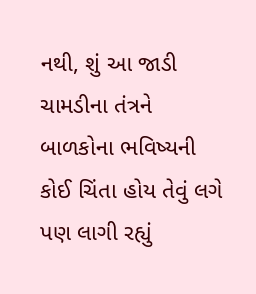નથી, શું આ જાડી ચામડીના તંત્રને બાળકોના ભવિષ્યની કોઈ ચિંતા હોય તેવું લગે પણ લાગી રહ્યું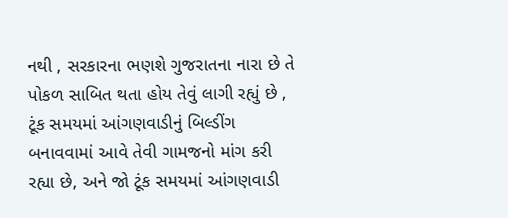નથી , સરકારના ભણશે ગુજરાતના નારા છે તે પોકળ સાબિત થતા હોય તેવું લાગી રહ્યું છે , ટૂંક સમયમાં આંગણવાડીનું બિલ્ડીંગ બનાવવામાં આવે તેવી ગામજનો માંગ કરી રહ્યા છે, અને જો ટૂંક સમયમાં આંગણવાડી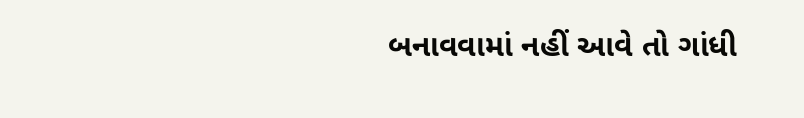બનાવવામાં નહીં આવે તો ગાંધી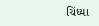ચિંધ્યા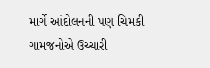માર્ગે આંદોલનની પણ ચિમકી ગામજનોએ ઉચ્ચારી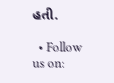હતી.

  • Follow us on: